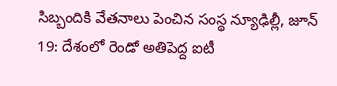సిబ్బందికి వేతనాలు పెంచిన సంస్థ న్యూఢిల్లీ, జూన్ 19: దేశంలో రెండో అతిపెద్ద ఐటీ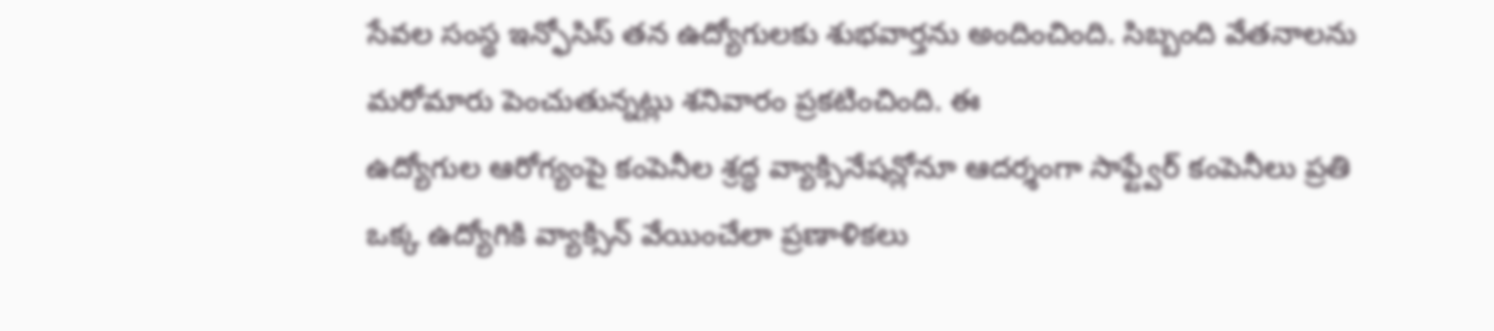సేవల సంస్థ ఇన్ఫోసిస్ తన ఉద్యోగులకు శుభవార్తను అందించింది. సిబ్బంది వేతనాలను మరోమారు పెంచుతున్నట్లు శనివారం ప్రకటించింది. ఈ
ఉద్యోగుల ఆరోగ్యంపై కంపెనీల శ్రద్ధ వ్యాక్సినేషన్లోనూ ఆదర్శంగా సాఫ్ట్వేర్ కంపెనీలు ప్రతి ఒక్క ఉద్యోగికి వ్యాక్సిన్ వేయించేలా ప్రణాళికలు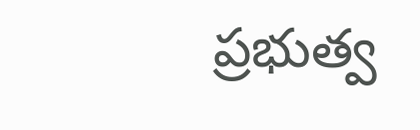ప్రభుత్వ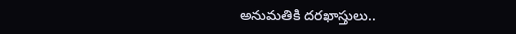అనుమతికి దరఖాస్తులు..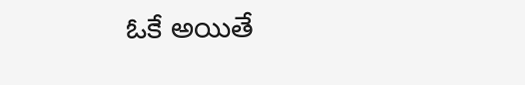ఓకే అయితే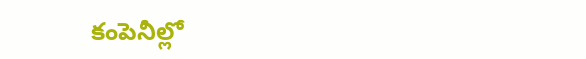కంపెనీల్లో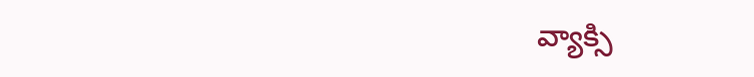వ్యాక్సి